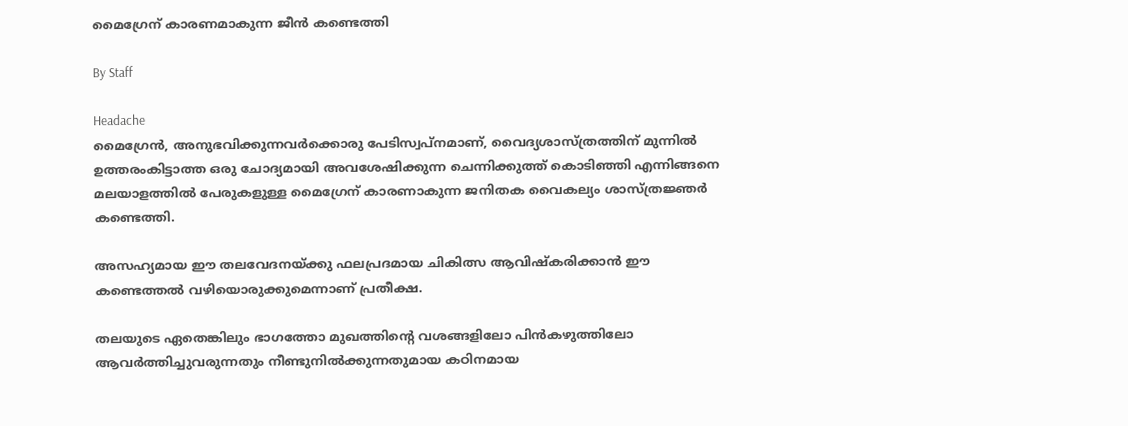മൈഗ്രേന് കാരണമാകുന്ന ജീന്‍ കണ്ടെത്തി

By Staff

Headache
മൈഗ്രേന്‍, അനുഭവിക്കുന്നവര്‍ക്കൊരു പേടിസ്വപ്‌നമാണ്, വൈദ്യശാസ്ത്രത്തിന് മുന്നില്‍ ഉത്തരംകിട്ടാത്ത ഒരു ചോദ്യമായി അവശേഷിക്കുന്ന ചെന്നിക്കുത്ത് കൊടിഞ്ഞി എന്നിങ്ങനെ മലയാളത്തില്‍ പേരുകളുള്ള മൈഗ്രേന് കാരണാകുന്ന ജനിതക വൈകല്യം ശാസ്ത്രജ്ഞര്‍ കണ്ടെത്തി.

അസഹ്യമായ ഈ തലവേദനയ്ക്കു ഫലപ്രദമായ ചികിത്സ ആവിഷ്‌കരിക്കാന്‍ ഈ കണ്ടെത്തല്‍ വഴിയൊരുക്കുമെന്നാണ് പ്രതീക്ഷ.

തലയുടെ ഏതെങ്കിലും ഭാഗത്തോ മുഖത്തിന്റെ വശങ്ങളിലോ പിന്‍കഴുത്തിലോ ആവര്‍ത്തിച്ചുവരുന്നതും നീണ്ടുനില്‍ക്കുന്നതുമായ കഠിനമായ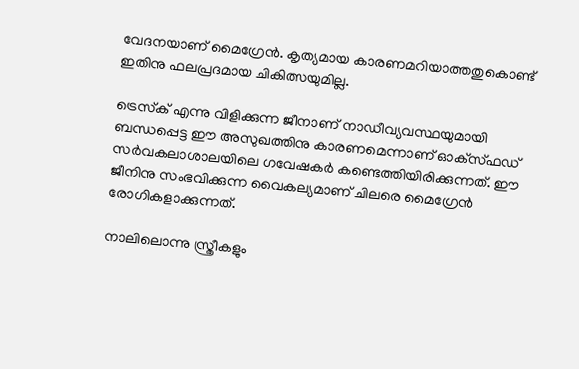വേദനയാണ് മൈഗ്രേന്‍. കൃത്യമായ കാരണമറിയാത്തതുകൊണ്ട് ഇതിനു ഫലപ്രദമായ ചികിത്സയുമില്ല.

ട്രെസ്‌ക് എന്നു വിളിക്കുന്ന ജീനാണ് നാഡീവ്യവസ്ഥയുമായി ബന്ധപ്പെട്ട ഈ അസുഖത്തിനു കാരണമെന്നാണ് ഓക്‌സ്ഫഡ് സര്‍വകലാശാലയിലെ ഗവേഷകര്‍ കണ്ടെത്തിയിരിക്കുന്നത്. ഈ ജീനിനു സംഭവിക്കുന്ന വൈകല്യമാണ് ചിലരെ മൈഗ്രേന്‍ രോഗികളാക്കുന്നത്.

നാലിലൊന്നു സ്ത്രീകളും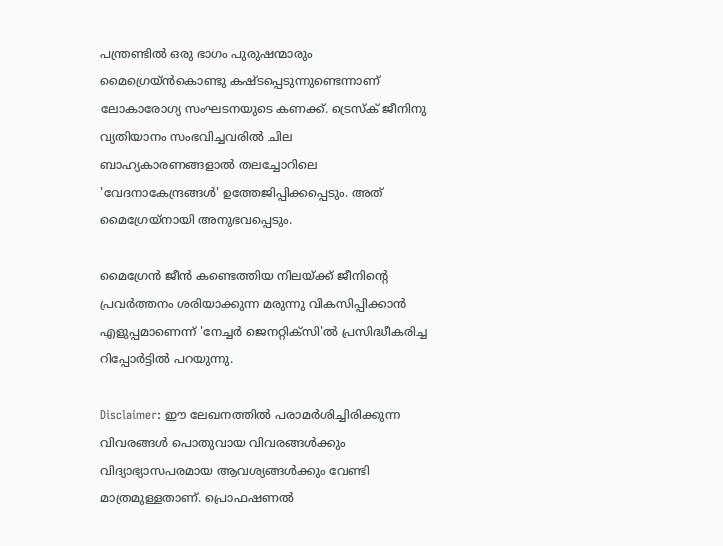പന്ത്രണ്ടില്‍ ഒരു ഭാഗം പുരുഷന്മാരും മൈഗ്രെയ്ന്‍കൊണ്ടു കഷ്ടപ്പെടുന്നുണ്ടെന്നാണ് ലോകാരോഗ്യ സംഘടനയുടെ കണക്ക്. ട്രെസ്‌ക് ജീനിനു വ്യതിയാനം സംഭവിച്ചവരില്‍ ചില ബാഹ്യകാരണങ്ങളാല്‍ തലച്ചോറിലെ 'വേദനാകേന്ദ്രങ്ങള്‍' ഉത്തേജിപ്പിക്കപ്പെടും. അത് മൈഗ്രേയ്‌നായി അനുഭവപ്പെടും.

മൈഗ്രേന്‍ ജീന്‍ കണ്ടെത്തിയ നിലയ്ക്ക് ജീനിന്റെ പ്രവര്‍ത്തനം ശരിയാക്കുന്ന മരുന്നു വികസിപ്പിക്കാന്‍ എളുപ്പമാണെന്ന് 'നേച്ചര്‍ ജെനറ്റിക്‌സി'ല്‍ പ്രസിദ്ധീകരിച്ച റിപ്പോര്‍ട്ടില്‍ പറയുന്നു.

Disclaimer: ഈ ലേഖനത്തില്‍ പരാമര്‍ശിച്ചിരിക്കുന്ന വിവരങ്ങള്‍ പൊതുവായ വിവരങ്ങള്‍ക്കും വിദ്യാഭ്യാസപരമായ ആവശ്യങ്ങള്‍ക്കും വേണ്ടി മാത്രമുള്ളതാണ്. പ്രൊഫഷണല്‍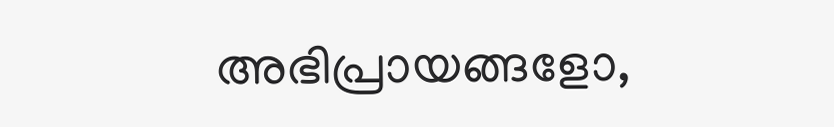അഭിപ്രായങ്ങളോ,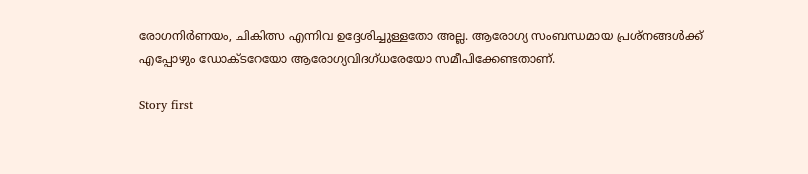രോഗനിര്‍ണയം, ചികിത്സ എന്നിവ ഉദ്ദേശിച്ചുള്ളതോ അല്ല. ആരോഗ്യ സംബന്ധമായ പ്രശ്‌നങ്ങള്‍ക്ക് എപ്പോഴും ഡോക്ടറേയോ ആരോഗ്യവിദഗ്ധരേയോ സമീപിക്കേണ്ടതാണ്.

Story first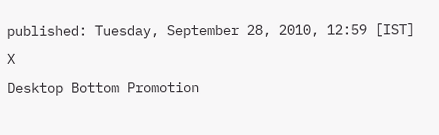published: Tuesday, September 28, 2010, 12:59 [IST]
X
Desktop Bottom Promotion